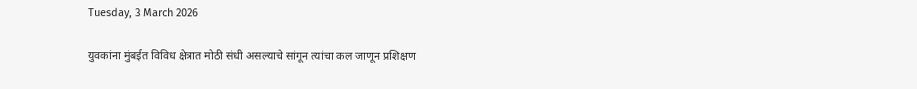Tuesday, 3 March 2026

युवकांना मुंबईत विविध क्षेत्रात मोठी संधी असल्याचे सांगून त्यांचा कल जाणून प्रशिक्षण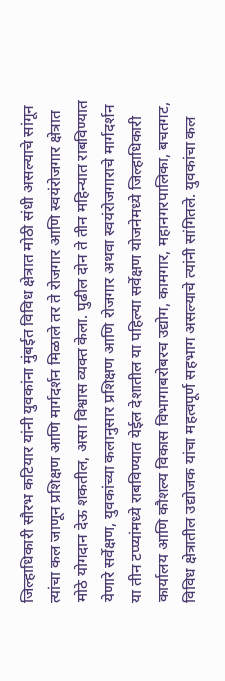जिल्हाधिकारी सौरभ कटियार यांनी युवकांना मुंबईत विविध क्षेत्रात मोठी संधी असल्याचे सांगून त्यांचा कल जाणून प्रशिक्षण आणि मार्गदर्शन मिळाले तर ते रोजगार आणि स्वयंरोजगार क्षेत्रात मोठे योगदान देऊ शकतील, असा विश्वास व्यक्त केला. पुढील दोन ते तीन महिन्यात राबविण्यात येणारे सर्वेक्षण, युवकांच्या कलानुसार प्रशिक्षण आणि रोजगार अथवा स्वयंरोजगाराचे मार्गदर्शन या तीन टप्प्यांमध्ये राबविण्यात येईल देशातील या पहिल्या सर्वेक्षण योजनेमध्ये जिल्हाधिकारी कार्यालय आणि कौशल्य विकास विभागाबरोबरच उद्योग, कामगार, महानगरपालिका, बचतगट, विविध क्षेत्रातील उद्योजक यांचा महत्वपूर्ण सहभाग असल्याचे त्यांनी सांगितले. युवकांचा कल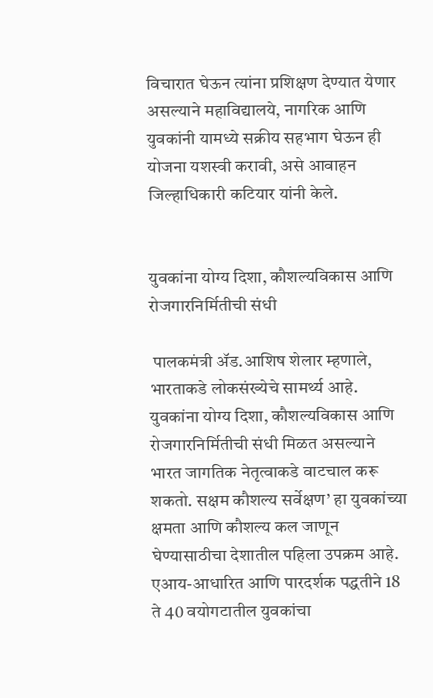विचारात घेऊन त्यांना प्रशिक्षण देण्यात येणार असल्याने महाविद्यालये, नागरिक आणि युवकांनी यामध्ये सक्रीय सहभाग घेऊन ही योजना यशस्वी करावी, असे आवाहन जिल्हाधिकारी कटियार यांनी केले.


युवकांना योग्य दिशा, कौशल्यविकास आणि रोजगारनिर्मितीची संधी

 पालकमंत्री ॲड.आशिष शेलार म्हणाले, भारताकडे लोकसंख्येचे सामर्थ्य आहे. युवकांना योग्य दिशा, कौशल्यविकास आणि रोजगारनिर्मितीची संधी मिळत असल्याने भारत जागतिक नेतृत्वाकडे वाटचाल करू शकतो. सक्षम कौशल्य सर्वेक्षण’ हा युवकांच्या क्षमता आणि कौशल्य कल जाणून घेण्यासाठीचा देशातील पहिला उपक्रम आहे. एआय-आधारित आणि पारदर्शक पद्धतीने 18 ते 40 वयोगटातील युवकांचा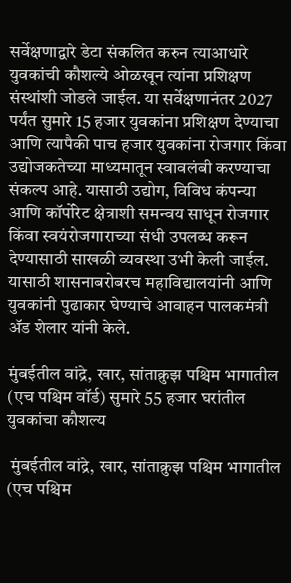सर्वेक्षणाद्वारे डेटा संकलित करुन त्याआधारे युवकांची कौशल्ये ओळखून त्यांना प्रशिक्षण संस्थांशी जोडले जाईल. या सर्वेक्षणानंतर 2027 पर्यंत सुमारे 15 हजार युवकांना प्रशिक्षण देण्याचा आणि त्यापैकी पाच हजार युवकांना रोजगार किंवा उद्योजकतेच्या माध्यमातून स्वावलंबी करण्याचा संकल्प आहे. यासाठी उद्योग, विविध कंपन्या आणि कॉर्पोरेट क्षेत्राशी समन्वय साधून रोजगार किंवा स्वयंरोजगाराच्या संधी उपलब्ध करून देण्यासाठी साखळी व्यवस्था उभी केली जाईल. यासाठी शासनाबरोबरच महाविद्यालयांनी आणि युवकांनी पुढाकार घेण्याचे आवाहन पालकमंत्री ॲड शेलार यांनी केले.

मुंबईतील वांद्रे, खार, सांताक्रुझ पश्चिम भागातील (एच पश्चिम वॉर्ड) सुमारे 55 हजार घरांतील युवकांचा कौशल्य

 मुंबईतील वांद्रे, खार, सांताक्रुझ पश्चिम भागातील (एच पश्चिम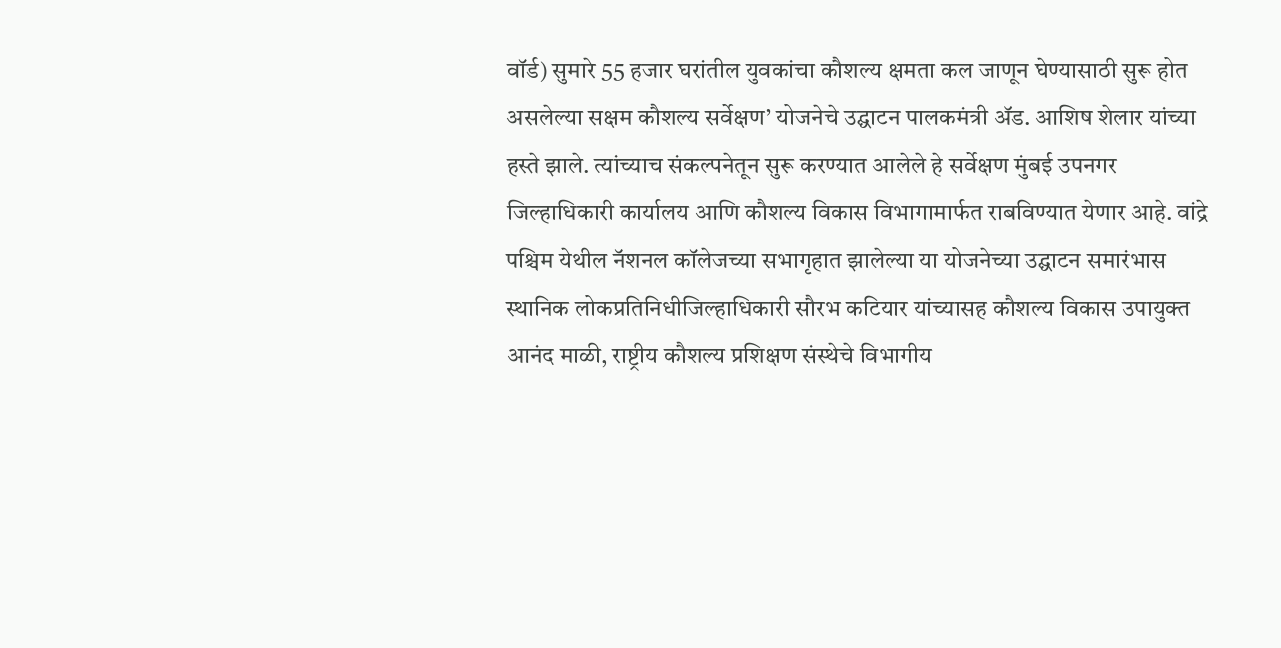वॉर्ड) सुमारे 55 हजार घरांतील युवकांचा कौशल्य क्षमता कल जाणून घेण्यासाठी सुरू होत असलेल्या सक्षम कौशल्य सर्वेक्षण’ योजनेचे उद्घाटन पालकमंत्री ॲड. आशिष शेलार यांच्या हस्ते झाले. त्यांच्याच संकल्पनेतून सुरू करण्यात आलेले हे सर्वेक्षण मुंबई उपनगर जिल्हाधिकारी कार्यालय आणि कौशल्य विकास विभागामार्फत राबविण्यात येणार आहे. वांद्रे पश्चिम येथील नॅशनल कॉलेजच्या सभागृहात झालेल्या या योजनेच्या उद्घाटन समारंभास स्थानिक लोकप्रतिनिधीजिल्हाधिकारी सौरभ कटियार यांच्यासह कौशल्य विकास उपायुक्त आनंद माळी, राष्ट्रीय कौशल्य प्रशिक्षण संस्थेचे विभागीय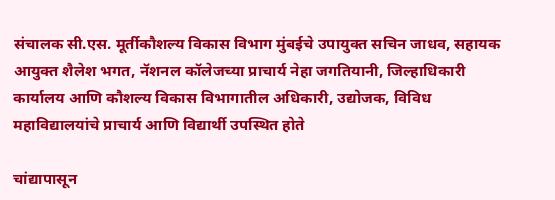संचालक सी.एस. मूर्तीकौशल्य विकास विभाग मुंबईचे उपायुक्त सचिन जाधव, सहायक आयुक्त शैलेश भगत, नॅशनल कॉलेजच्या प्राचार्य नेहा जगतियानी, जिल्हाधिकारी कार्यालय आणि कौशल्य विकास विभागातील अधिकारी, उद्योजक, विविध महाविद्यालयांचे प्राचार्य आणि विद्यार्थी उपस्थित होते

चांद्यापासून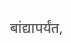बांद्यापर्यंत,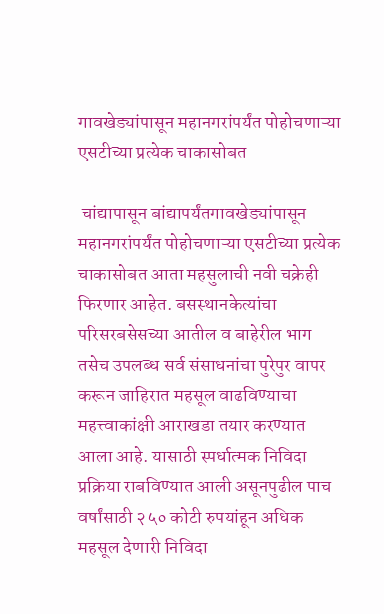गावखेड्यांपासून महानगरांपर्यंत पोहोचणाऱ्या एसटीच्या प्रत्येक चाकासोबत

 चांद्यापासून बांद्यापर्यंतगावखेड्यांपासून महानगरांपर्यंत पोहोचणाऱ्या एसटीच्या प्रत्येक चाकासोबत आता महसुलाची नवी चक्रेही फिरणार आहेत. बसस्थानकेत्यांचा परिसरबसेसच्या आतील व बाहेरील भाग तसेच उपलब्ध सर्व संसाधनांचा पुरेपुर वापर करून जाहिरात महसूल वाढविण्याचा महत्त्वाकांक्षी आराखडा तयार करण्यात आला आहे. यासाठी स्पर्धात्मक निविदा प्रक्रिया राबविण्यात आली असूनपुढील पाच वर्षांसाठी २५० कोटी रुपयांहून अधिक महसूल देणारी निविदा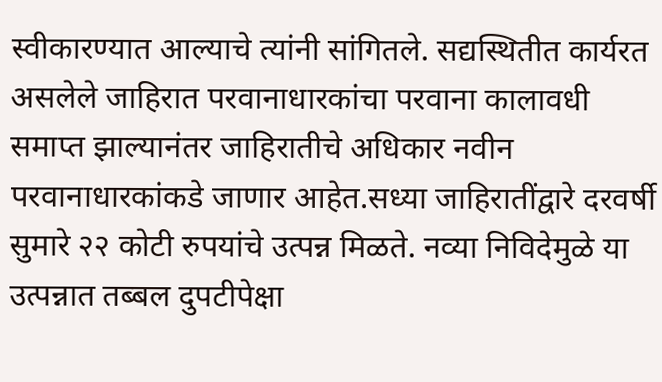स्वीकारण्यात आल्याचे त्यांनी सांगितले. सद्यस्थितीत कार्यरत असलेले जाहिरात परवानाधारकांचा परवाना कालावधी समाप्त झाल्यानंतर जाहिरातीचे अधिकार नवीन परवानाधारकांकडे जाणार आहेत.सध्या जाहिरातींद्वारे दरवर्षी सुमारे २२ कोटी रुपयांचे उत्पन्न मिळते. नव्या निविदेमुळे या उत्पन्नात तब्बल दुपटीपेक्षा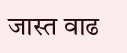जास्त वाढ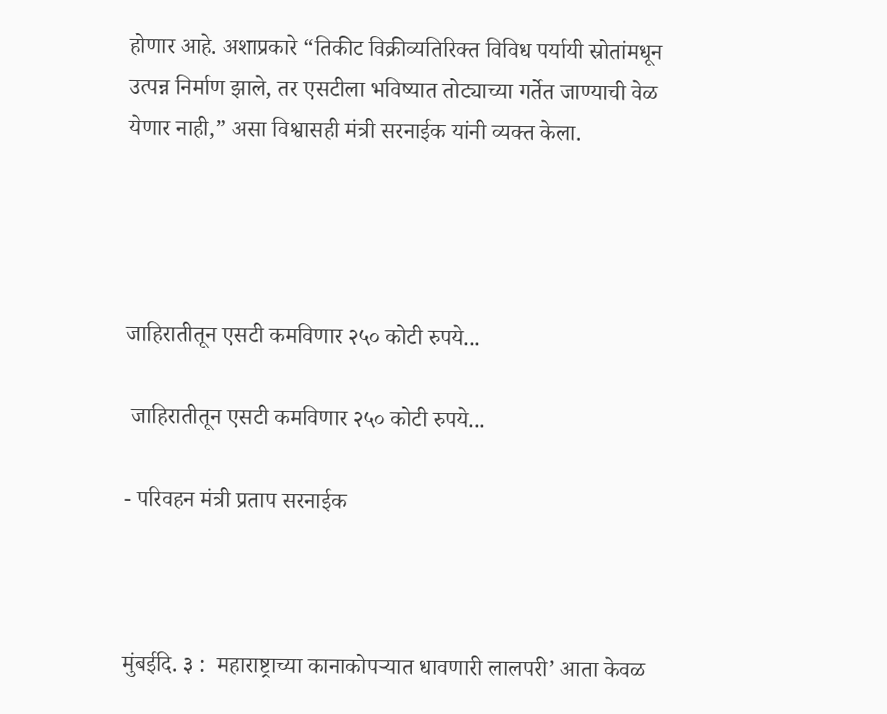होणार आहे. अशाप्रकारे “तिकीट विक्रीव्यतिरिक्त विविध पर्यायी स्रोतांमधून उत्पन्न निर्माण झाले, तर एसटीला भविष्यात तोट्याच्या गर्तेत जाण्याची वेळ येणार नाही,” असा विश्वासही मंत्री सरनाईक यांनी व्यक्त केला.




जाहिरातीतून एसटी कमविणार २५० कोटी रुपये...

 जाहिरातीतून एसटी कमविणार २५० कोटी रुपये...

- परिवहन मंत्री प्रताप सरनाईक



मुंबईदि. ३ :  महाराष्ट्राच्या कानाकोपऱ्यात धावणारी लालपरी’ आता केवळ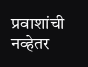प्रवाशांची नव्हेतर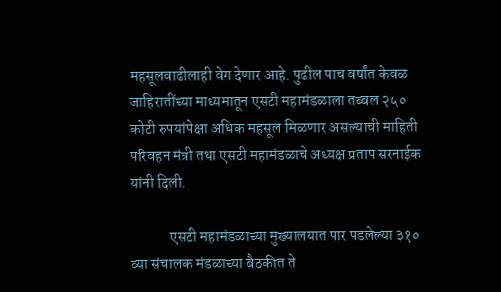महसूलवाढीलाही वेग देणार आहे. पुढील पाच वर्षांत केवळ जाहिरातींच्या माध्यमातून एसटी महामंडळाला तब्बल २५० कोटी रुपयांपेक्षा अधिक महसूल मिळणार असल्याची माहिती परिवहन मंत्री तथा एसटी महामंडळाचे अध्यक्ष प्रताप सरनाईक यांनी दिली.

             एसटी महामंडळाच्या मुख्यालयात पार पडलेल्या ३१० व्या संचालक मंडळाच्या बैठकीत ते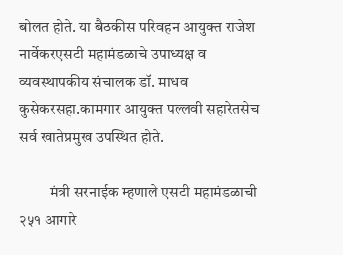बोलत होते. या बैठकीस परिवहन आयुक्त राजेश नार्वेकरएसटी महामंडळाचे उपाध्यक्ष व व्यवस्थापकीय संचालक डॉ. माधव कुसेकरसहा.कामगार आयुक्त पल्लवी सहारेतसेच सर्व खातेप्रमुख उपस्थित होते.

          मंत्री सरनाईक म्हणाले एसटी महामंडळाची २५१ आगारे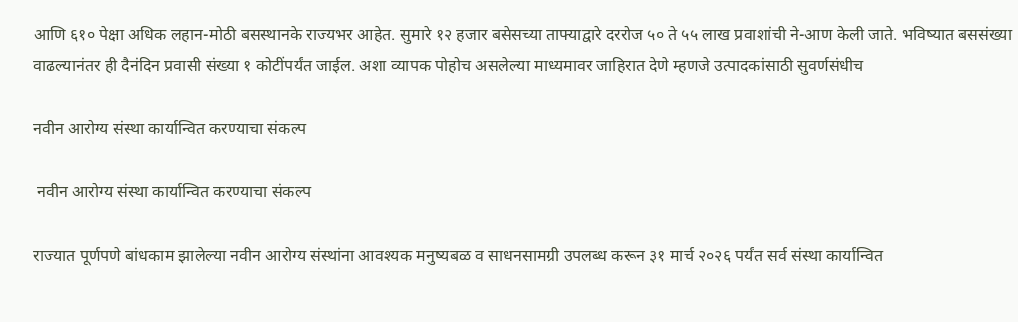आणि ६१० पेक्षा अधिक लहान-मोठी बसस्थानके राज्यभर आहेत. सुमारे १२ हजार बसेसच्या ताफ्याद्वारे दररोज ५० ते ५५ लाख प्रवाशांची ने-आण केली जाते. भविष्यात बससंख्या वाढल्यानंतर ही दैनंदिन प्रवासी संख्या १ कोटींपर्यंत जाईल. अशा व्यापक पोहोच असलेल्या माध्यमावर जाहिरात देणे म्हणजे उत्पादकांसाठी सुवर्णसंधीच

नवीन आरोग्य संस्था कार्यान्वित करण्याचा संकल्प

 नवीन आरोग्य संस्था कार्यान्वित करण्याचा संकल्प

राज्यात पूर्णपणे बांधकाम झालेल्या नवीन आरोग्य संस्थांना आवश्यक मनुष्यबळ व साधनसामग्री उपलब्ध करून ३१ मार्च २०२६ पर्यंत सर्व संस्था कार्यान्वित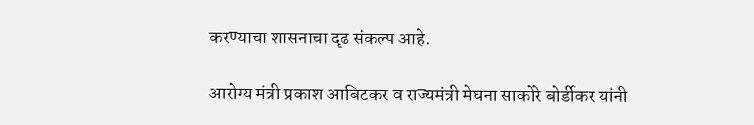करण्याचा शासनाचा दृढ संकल्प आहे.

आरोग्य मंत्री प्रकाश आबिटकर व राज्यमंत्री मेघना साकोरे बोर्डीकर यांनी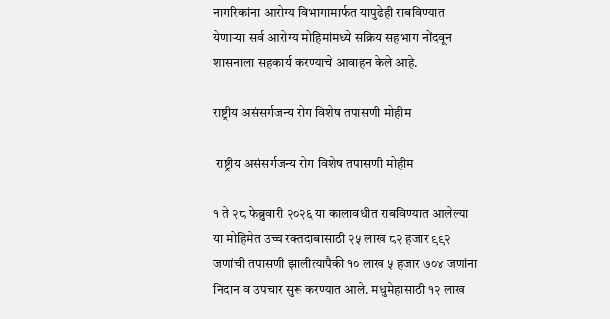नागरिकांना आरोग्य विभागामार्फत यापुढेही राबविण्यात येणाऱ्या सर्व आरोग्य मोहिमांमध्ये सक्रिय सहभाग नोंदवून शासनाला सहकार्य करण्याचे आवाहन केले आहे.

राष्ट्रीय असंसर्गजन्य रोग विशेष तपासणी मोहीम

 राष्ट्रीय असंसर्गजन्य रोग विशेष तपासणी मोहीम

१ ते २८ फेब्रुवारी २०२६ या कालावधीत राबविण्यात आलेल्या या मोहिमेत उच्च रक्तदाबासाठी २५ लाख ८२ हजार ९९२ जणांची तपासणी झालीत्यापैकी १० लाख ५ हजार ७०४ जणांना निदान व उपचार सुरू करण्यात आले. मधुमेहासाठी १२ लाख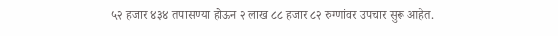५२ हजार ४३४ तपासण्या होऊन २ लाख ८८ हजार ८२ रुग्णांवर उपचार सुरू आहेत.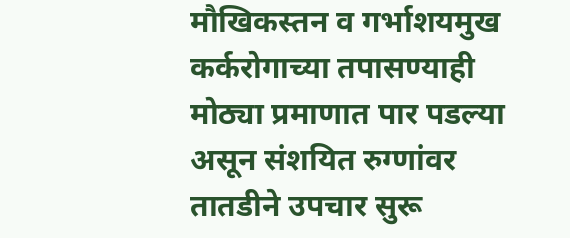मौखिकस्तन व गर्भाशयमुख कर्करोगाच्या तपासण्याही मोठ्या प्रमाणात पार पडल्या असून संशयित रुग्णांवर तातडीने उपचार सुरू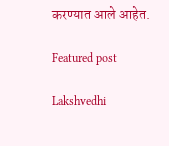करण्यात आले आहेत.

Featured post

Lakshvedhi